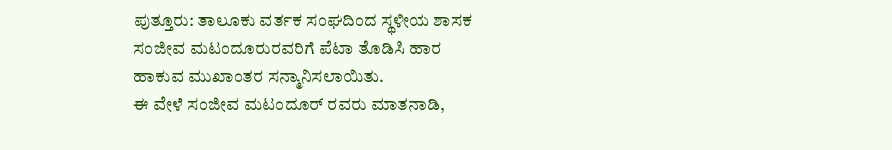ಪುತ್ತೂರು: ತಾಲೂಕು ವರ್ತಕ ಸಂಘದಿಂದ ಸ್ಥಳೀಯ ಶಾಸಕ ಸಂಜೀವ ಮಟಂದೂರುರವರಿಗೆ ಪೆಟಾ ತೊಡಿಸಿ ಹಾರ ಹಾಕುವ ಮುಖಾಂತರ ಸನ್ಮಾನಿಸಲಾಯಿತು.
ಈ ವೇಳೆ ಸಂಜೀವ ಮಟಂದೂರ್ ರವರು ಮಾತನಾಡಿ,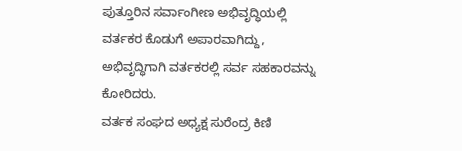ಪುತ್ತೂರಿನ ಸರ್ವಾಂಗೀಣ ಅಭಿವೃದ್ಧಿಯಲ್ಲಿ ವರ್ತಕರ ಕೊಡುಗೆ ಅಪಾರವಾಗಿದ್ದು, ಅಭಿವೃದ್ಧಿಗಾಗಿ ವರ್ತಕರಲ್ಲಿ ಸರ್ವ ಸಹಕಾರವನ್ನು ಕೋರಿದರು.
ವರ್ತಕ ಸಂಘದ ಅಧ್ಯಕ್ಷ ಸುರೆಂದ್ರ ಕಿಣಿ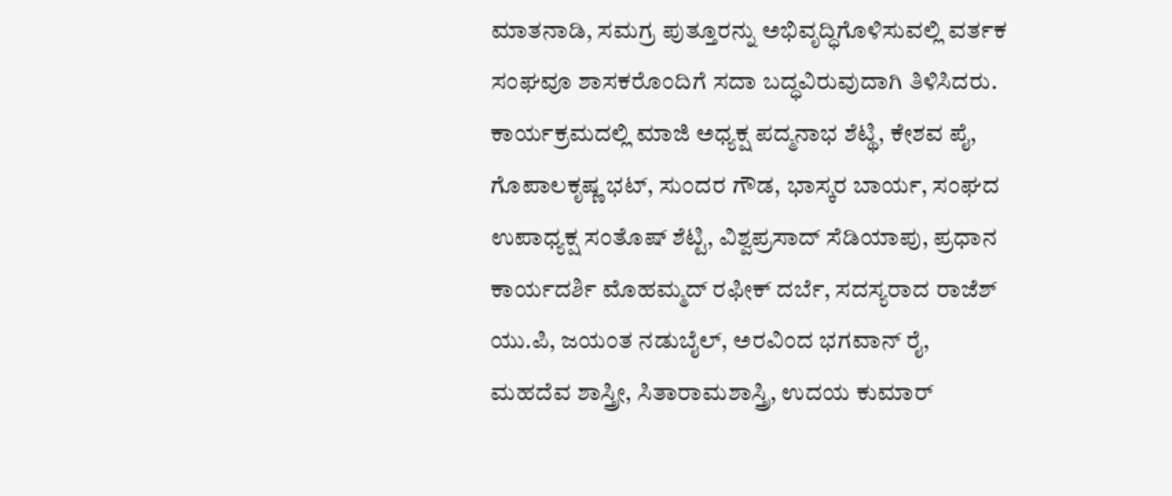ಮಾತನಾಡಿ, ಸಮಗ್ರ ಪುತ್ತೂರನ್ನು ಅಭಿವೃದ್ಧಿಗೊಳಿಸುವಲ್ಲಿ ವರ್ತಕ ಸಂಘವೂ ಶಾಸಕರೊಂದಿಗೆ ಸದಾ ಬದ್ಧವಿರುವುದಾಗಿ ತಿಳಿಸಿದರು.
ಕಾರ್ಯಕ್ರಮದಲ್ಲಿ ಮಾಜಿ ಅಧ್ಯಕ್ಷ ಪದ್ಮನಾಭ ಶೆಟ್ಥಿ, ಕೇಶವ ಪೈ, ಗೊಪಾಲಕೃಷ್ಣ ಭಟ್, ಸುಂದರ ಗೌಡ, ಭಾಸ್ಕರ ಬಾರ್ಯ, ಸಂಘದ ಉಪಾಧ್ಯಕ್ಷ ಸಂತೊಷ್ ಶೆಟ್ಟಿ, ವಿಶ್ವಪ್ರಸಾದ್ ಸೆಡಿಯಾಪು, ಪ್ರಧಾನ ಕಾರ್ಯದರ್ಶಿ ಮೊಹಮ್ಮದ್ ರಫೀಕ್ ದರ್ಬೆ, ಸದಸ್ಯರಾದ ರಾಜೆಶ್ ಯು.ಪಿ, ಜಯಂತ ನಡುಬೈಲ್, ಅರವಿಂದ ಭಗವಾನ್ ರೈ, ಮಹದೆವ ಶಾಸ್ತ್ರೀ, ಸಿತಾರಾಮಶಾಸ್ತ್ರಿ, ಉದಯ ಕುಮಾರ್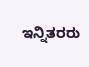ಇನ್ನಿತರರು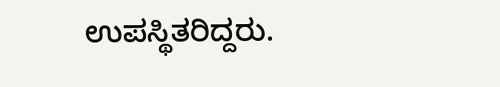ಉಪಸ್ಥಿತರಿದ್ದರು.